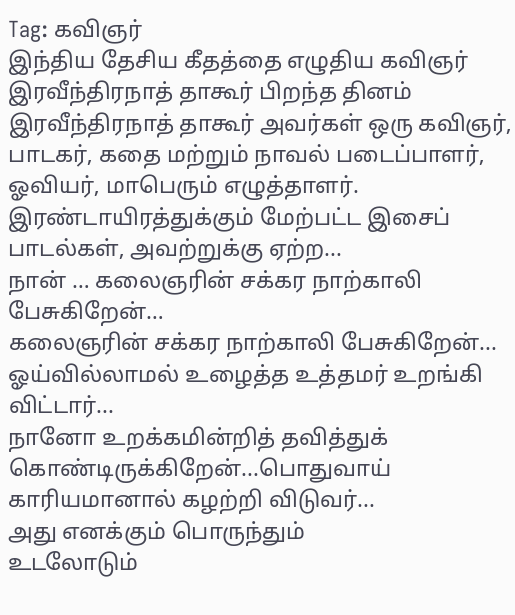Tag: கவிஞர்
இந்திய தேசிய கீதத்தை எழுதிய கவிஞர் இரவீந்திரநாத் தாகூர் பிறந்த தினம்
இரவீந்திரநாத் தாகூர் அவர்கள் ஒரு கவிஞர், பாடகர், கதை மற்றும் நாவல் படைப்பாளர், ஓவியர், மாபெரும் எழுத்தாளர். இரண்டாயிரத்துக்கும் மேற்பட்ட இசைப் பாடல்கள், அவற்றுக்கு ஏற்ற...
நான் … கலைஞரின் சக்கர நாற்காலி பேசுகிறேன்…
கலைஞரின் சக்கர நாற்காலி பேசுகிறேன்...
ஓய்வில்லாமல் உழைத்த உத்தமர் உறங்கி விட்டார்...
நானோ உறக்கமின்றித் தவித்துக் கொண்டிருக்கிறேன்...பொதுவாய்
காரியமானால் கழற்றி விடுவர்...
அது எனக்கும் பொருந்தும்
உடலோடும்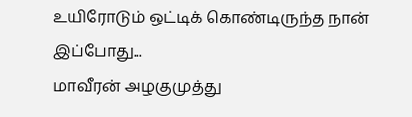உயிரோடும் ஒட்டிக் கொண்டிருந்த நான்
இப்போது...
மாவீரன் அழகுமுத்து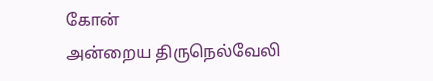கோன்
அன்றைய திருநெல்வேலி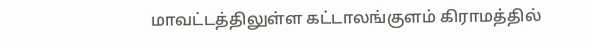மாவட்டத்திலுள்ள கட்டாலங்குளம் கிராமத்தில்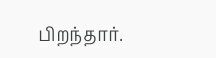பிறந்தார்.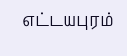எட்டயபுரம்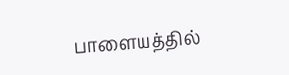பாளையத்தில்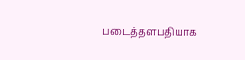படைத்தளபதியாக